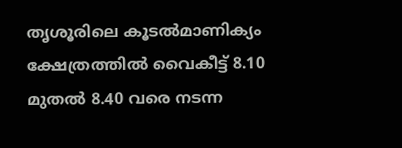തൃശൂരിലെ കൂടല്‍മാണിക്യം ക്ഷേത്രത്തില്‍ വൈകീട്ട് 8.10 മുതൽ 8.40 വരെ നടന്ന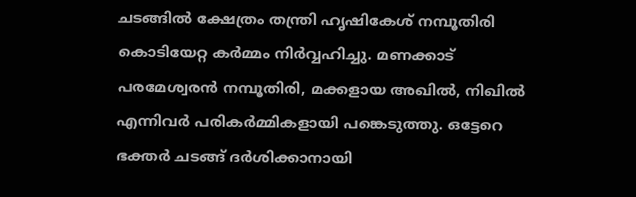ചടങ്ങില്‍ ക്ഷേത്രം തന്ത്രി ഹൃഷികേശ് നമ്പൂതിരി കൊടിയേറ്റ കര്‍മ്മം നിർവ്വഹിച്ചു. മണക്കാട് പരമേശ്വരന്‍ നമ്പൂതിരി, മക്കളായ അഖില്‍, നിഖില്‍ എന്നിവര്‍ പരികര്‍മ്മികളായി പങ്കെടുത്തു. ഒട്ടേറെ ഭക്തര്‍ ചടങ്ങ് ദര്‍ശിക്കാനായി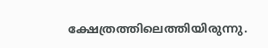ക്ഷേത്രത്തിലെത്തിയിരുന്നു.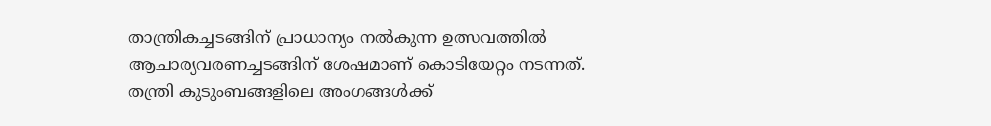താന്ത്രികച്ചടങ്ങിന് പ്രാധാന്യം നല്‍കുന്ന ഉത്സവത്തില്‍ ആചാര്യവരണച്ചടങ്ങിന് ശേഷമാണ് കൊടിയേറ്റം നടന്നത്. തന്ത്രി കുടുംബങ്ങളിലെ അംഗങ്ങള്‍ക്ക്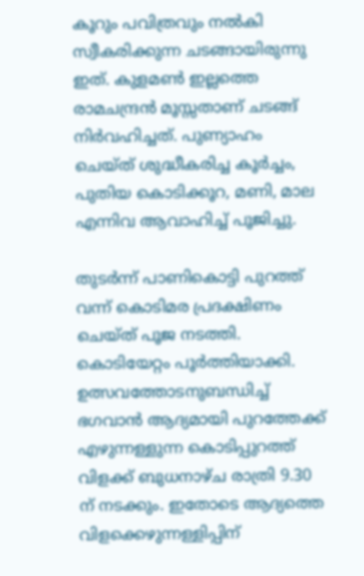കൂറും പവിത്രവും നല്‍കി സ്വീകരിക്കുന്ന ചടങ്ങായിരുന്നു ഇത്. കുളമണ്‍ ഇല്ലത്തെ രാമചന്ദ്രന്‍ മൂസ്സതാണ് ചടങ്ങ് നിര്‍വഹിച്ചത്. പുണ്യാഹം ചെയ്ത് ശുദ്ധീകരിച്ച കൂര്‍ച്ചം, പുതിയ കൊടിക്കൂറ, മണി, മാല എന്നിവ ആവാഹിച്ച് പൂജിച്ചു.

തുടർന്ന് പാണികൊട്ടി പുറത്ത് വന്ന് കൊടിമര പ്രദക്ഷിണം ചെയ്ത് പൂജ നടത്തി. കൊടിയേറ്റം പൂർത്തിയാക്കി. ഉത്സവത്തോടനുബന്ധിച്ച് ഭഗവാന്‍ ആദ്യമായി പുറത്തേക്ക് എഴുന്നള്ളുന്ന കൊടിപ്പുറത്ത് വിളക്ക് ബുധനാഴ്ച രാത്രി 9.30 ന് നടക്കും. ഇതോടെ ആദ്യത്തെ വിളക്കെഴുന്നള്ളിപ്പിന്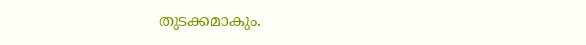തുടക്കമാകും.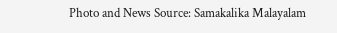Photo and News Source: Samakalika Malayalam